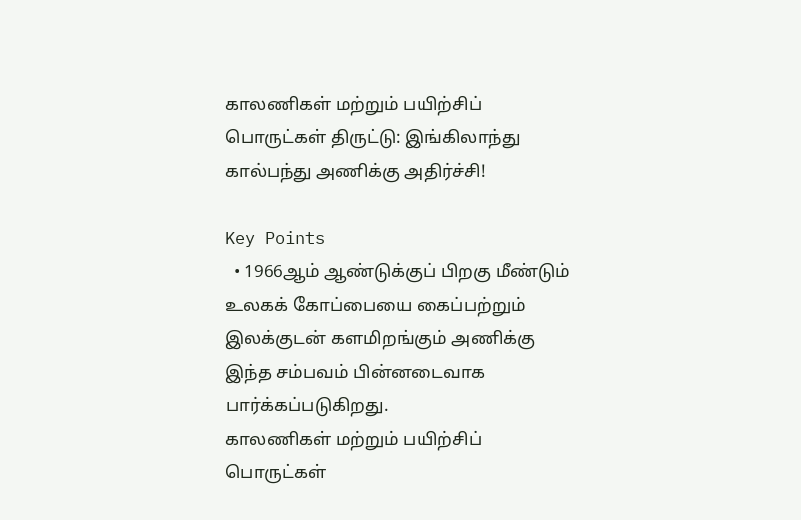காலணிகள் மற்றும் பயிற்சிப் பொருட்கள் திருட்டு: இங்கிலாந்து கால்பந்து அணிக்கு அதிர்ச்சி!

Key Points
  • 1966ஆம் ஆண்டுக்குப் பிறகு மீண்டும் உலகக் கோப்பையை கைப்பற்றும் இலக்குடன் களமிறங்கும் அணிக்கு இந்த சம்பவம் பின்னடைவாக பார்க்கப்படுகிறது.
காலணிகள் மற்றும் பயிற்சிப் பொருட்கள்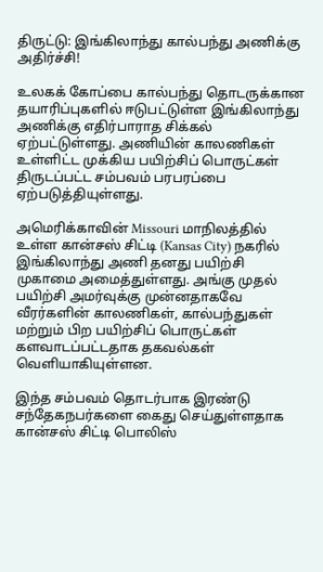திருட்டு: இங்கிலாந்து கால்பந்து அணிக்கு அதிர்ச்சி!

உலகக் கோப்பை கால்பந்து தொடருக்கான தயாரிப்புகளில் ஈடுபட்டுள்ள இங்கிலாந்து அணிக்கு எதிர்பாராத சிக்கல் ஏற்பட்டுள்ளது. அணியின் காலணிகள் உள்ளிட்ட முக்கிய பயிற்சிப் பொருட்கள் திருடப்பட்ட சம்பவம் பரபரப்பை ஏற்படுத்தியுள்ளது.

அமெரிக்காவின் Missouri மாநிலத்தில் உள்ள கான்சஸ் சிட்டி (Kansas City) நகரில் இங்கிலாந்து அணி தனது பயிற்சி முகாமை அமைத்துள்ளது. அங்கு முதல் பயிற்சி அமர்வுக்கு முன்னதாகவே வீரர்களின் காலணிகள், கால்பந்துகள் மற்றும் பிற பயிற்சிப் பொருட்கள் களவாடப்பட்டதாக தகவல்கள் வெளியாகியுள்ளன.

இந்த சம்பவம் தொடர்பாக இரண்டு சந்தேகநபர்களை கைது செய்துள்ளதாக கான்சஸ் சிட்டி பொலிஸ்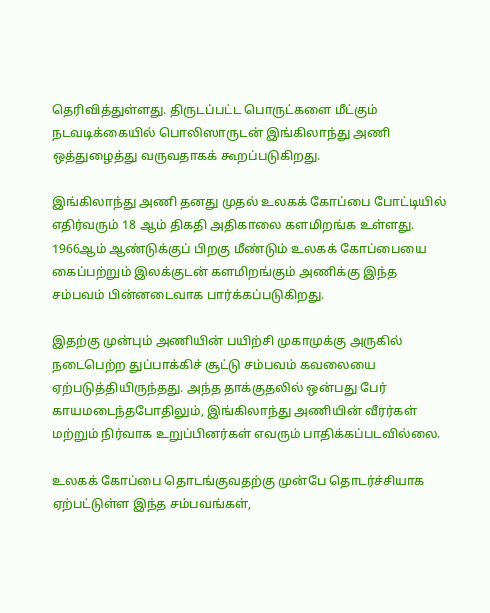தெரிவித்துள்ளது. திருடப்பட்ட பொருட்களை மீட்கும் நடவடிக்கையில் பொலிஸாருடன் இங்கிலாந்து அணி ஒத்துழைத்து வருவதாகக் கூறப்படுகிறது.

இங்கிலாந்து அணி தனது முதல் உலகக் கோப்பை போட்டியில் எதிர்வரும் 18 ஆம் திகதி அதிகாலை களமிறங்க உள்ளது. 1966ஆம் ஆண்டுக்குப் பிறகு மீண்டும் உலகக் கோப்பையை கைப்பற்றும் இலக்குடன் களமிறங்கும் அணிக்கு இந்த சம்பவம் பின்னடைவாக பார்க்கப்படுகிறது.

இதற்கு முன்பும் அணியின் பயிற்சி முகாமுக்கு அருகில் நடைபெற்ற துப்பாக்கிச் சூட்டு சம்பவம் கவலையை ஏற்படுத்தியிருந்தது. அந்த தாக்குதலில் ஒன்பது பேர் காயமடைந்தபோதிலும், இங்கிலாந்து அணியின் வீரர்கள் மற்றும் நிர்வாக உறுப்பினர்கள் எவரும் பாதிக்கப்படவில்லை.

உலகக் கோப்பை தொடங்குவதற்கு முன்பே தொடர்ச்சியாக ஏற்பட்டுள்ள இந்த சம்பவங்கள்,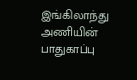இங்கிலாந்து அணியின் பாதுகாப்பு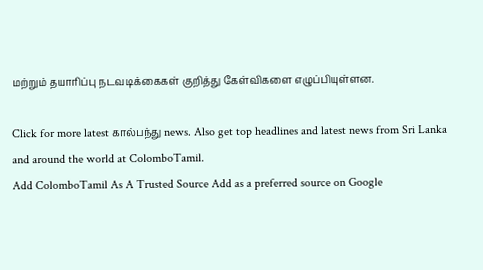மற்றும் தயாரிப்பு நடவடிக்கைகள் குறித்து கேள்விகளை எழுப்பியுள்ளன.

Click for more latest கால்பந்து news. Also get top headlines and latest news from Sri Lanka and around the world at ColomboTamil.
Add ColomboTamil As A Trusted Source Add as a preferred source on Google